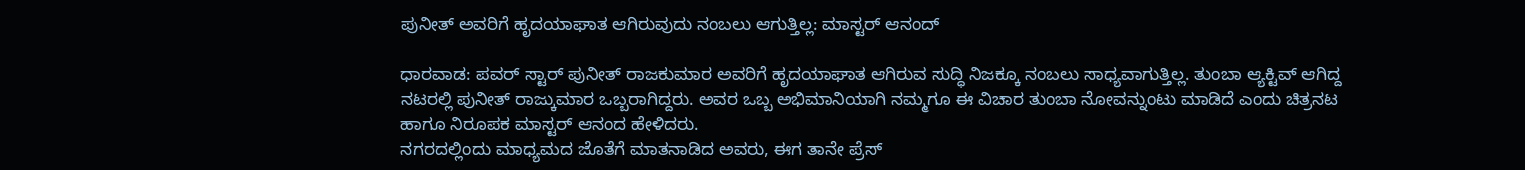ಪುನೀತ್ ಅವರಿಗೆ ಹೃದಯಾಘಾತ ಆಗಿರುವುದು ನಂಬಲು ಆಗುತ್ತಿಲ್ಲ: ಮಾಸ್ಟರ್ ಆನಂದ್

ಧಾರವಾಡ: ಪವರ್ ಸ್ಟಾರ್ ಪುನೀತ್ ರಾಜಕುಮಾರ ಅವರಿಗೆ ಹೃದಯಾಘಾತ ಆಗಿರುವ ಸುದ್ಧಿ ನಿಜಕ್ಕೂ ನಂಬಲು ಸಾಧ್ಯವಾಗುತ್ತಿಲ್ಲ. ತುಂಬಾ ಆ್ಯಕ್ಟಿವ್ ಆಗಿದ್ದ ನಟರಲ್ಲಿ ಪುನೀತ್ ರಾಜ್ಕುಮಾರ ಒಬ್ಬರಾಗಿದ್ದರು. ಅವರ ಒಬ್ಬ ಅಭಿಮಾನಿಯಾಗಿ ನಮ್ಮಗೂ ಈ ವಿಚಾರ ತುಂಬಾ ನೋವನ್ನುಂಟು ಮಾಡಿದೆ ಎಂದು ಚಿತ್ರನಟ ಹಾಗೂ ನಿರೂಪಕ ಮಾಸ್ಟರ್ ಆನಂದ ಹೇಳಿದರು.
ನಗರದಲ್ಲಿಂದು ಮಾಧ್ಯಮದ ಜೊತೆಗೆ ಮಾತನಾಡಿದ ಅವರು, ಈಗ ತಾನೇ ಪ್ರೆಸ್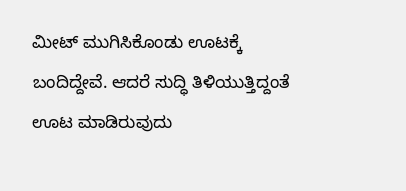ಮೀಟ್ ಮುಗಿಸಿಕೊಂಡು ಊಟಕ್ಕೆ ಬಂದಿದ್ದೇವೆ. ಆದರೆ ಸುದ್ಧಿ ತಿಳಿಯುತ್ತಿದ್ದಂತೆ ಊಟ ಮಾಡಿರುವುದು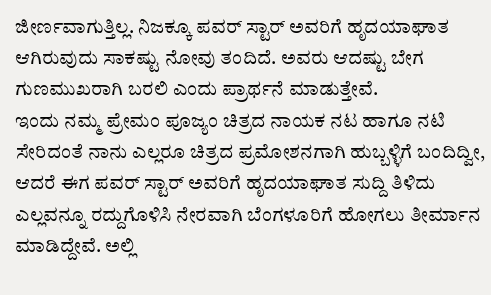ಜೀರ್ಣವಾಗುತ್ತಿಲ್ಲ. ನಿಜಕ್ಕೂ ಪವರ್ ಸ್ಟಾರ್ ಅವರಿಗೆ ಹೃದಯಾಘಾತ ಆಗಿರುವುದು ಸಾಕಷ್ಟು ನೋವು ತಂದಿದೆ. ಅವರು ಆದಷ್ಟು ಬೇಗ ಗುಣಮುಖರಾಗಿ ಬರಲಿ ಎಂದು ಪ್ರಾರ್ಥನೆ ಮಾಡುತ್ತೇವೆ.
ಇಂದು ನಮ್ಮ ಪ್ರೇಮಂ ಪೂಜ್ಯಂ ಚಿತ್ರದ ನಾಯಕ ನಟ ಹಾಗೂ ನಟಿ ಸೇರಿದಂತೆ ನಾನು ಎಲ್ಲರೂ ಚಿತ್ರದ ಪ್ರಮೋಶನಗಾಗಿ ಹುಬ್ಬಳ್ಳಿಗೆ ಬಂದಿದ್ವೀ, ಆದರೆ ಈಗ ಪವರ್ ಸ್ಟಾರ್ ಅವರಿಗೆ ಹೃದಯಾಘಾತ ಸುದ್ದಿ ತಿಳಿದು ಎಲ್ಲವನ್ನೂ ರದ್ದುಗೊಳಿಸಿ ನೇರವಾಗಿ ಬೆಂಗಳೂರಿಗೆ ಹೋಗಲು ತೀರ್ಮಾನ ಮಾಡಿದ್ದೇವೆ. ಅಲ್ಲಿ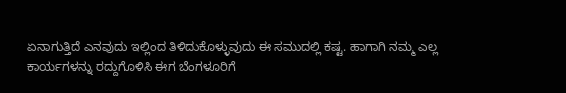ಏನಾಗುತ್ತಿದೆ ಎನವುದು ಇಲ್ಲಿಂದ ತಿಳಿದುಕೊಳ್ಳುವುದು ಈ ಸಮುದಲ್ಲಿ ಕಷ್ಟ. ಹಾಗಾಗಿ ನಮ್ಮ ಎಲ್ಲ ಕಾರ್ಯಗಳನ್ನು ರದ್ದುಗೊಳಿಸಿ ಈಗ ಬೆಂಗಳೂರಿಗೆ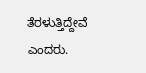ತೆರಳುತ್ತಿದ್ದೇವೆ ಎಂದರು.